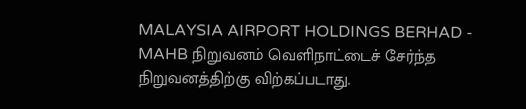MALAYSIA AIRPORT HOLDINGS BERHAD - MAHB நிறுவனம் வெளிநாட்டைச் சேர்ந்த நிறுவனத்திற்கு விற்கப்படாது.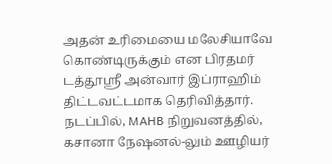அதன் உரிமையை மலேசியாவே கொண்டிருக்கும் என பிரதமர் டத்தூஸ்ரீ அன்வார் இப்ராஹிம் திட்டவட்டமாக தெரிவித்தார்.
நடப்பில், MAHB நிறுவனத்தில், கசானா நேஷனல்-லும் ஊழியர்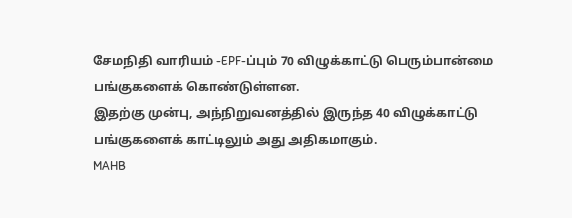சேமநிதி வாரியம் -EPF-ப்பும் 70 விழுக்காட்டு பெரும்பான்மை பங்குகளைக் கொண்டுள்ளன.
இதற்கு முன்பு, அந்நிறுவனத்தில் இருந்த 40 விழுக்காட்டு பங்குகளைக் காட்டிலும் அது அதிகமாகும்.
MAHB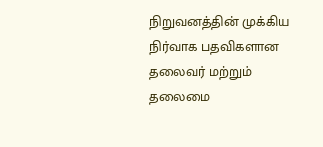நிறுவனத்தின் முக்கிய நிர்வாக பதவிகளான தலைவர் மற்றும் தலைமை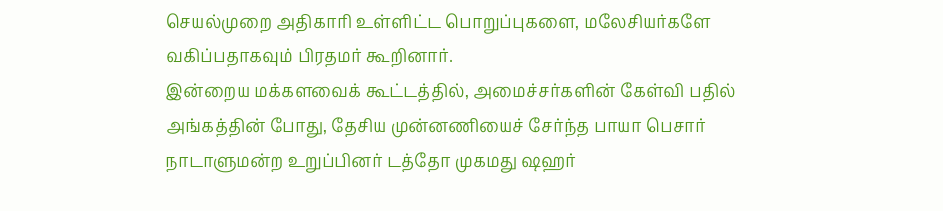செயல்முறை அதிகாரி உள்ளிட்ட பொறுப்புகளை, மலேசியர்களே வகிப்பதாகவும் பிரதமர் கூறினார்.
இன்றைய மக்களவைக் கூட்டத்தில், அமைச்சர்களின் கேள்வி பதில் அங்கத்தின் போது, தேசிய முன்னணியைச் சேர்ந்த பாயா பெசார் நாடாளுமன்ற உறுப்பினர் டத்தோ முகமது ஷஹர்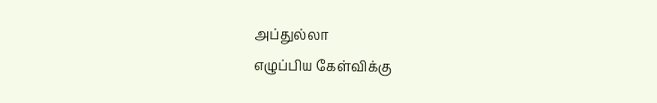அப்துல்லா
எழுப்பிய கேள்விக்கு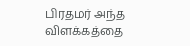பிரதமர் அந்த விளக்கத்தை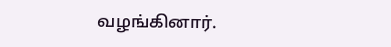வழங்கினார்.